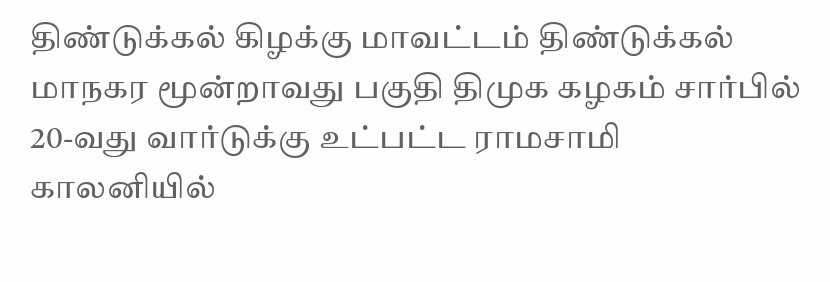திண்டுக்கல் கிழக்கு மாவட்டம் திண்டுக்கல் மாநகர மூன்றாவது பகுதி திமுக கழகம் சார்பில் 20-வது வார்டுக்கு உட்பட்ட ராமசாமி காலனியில்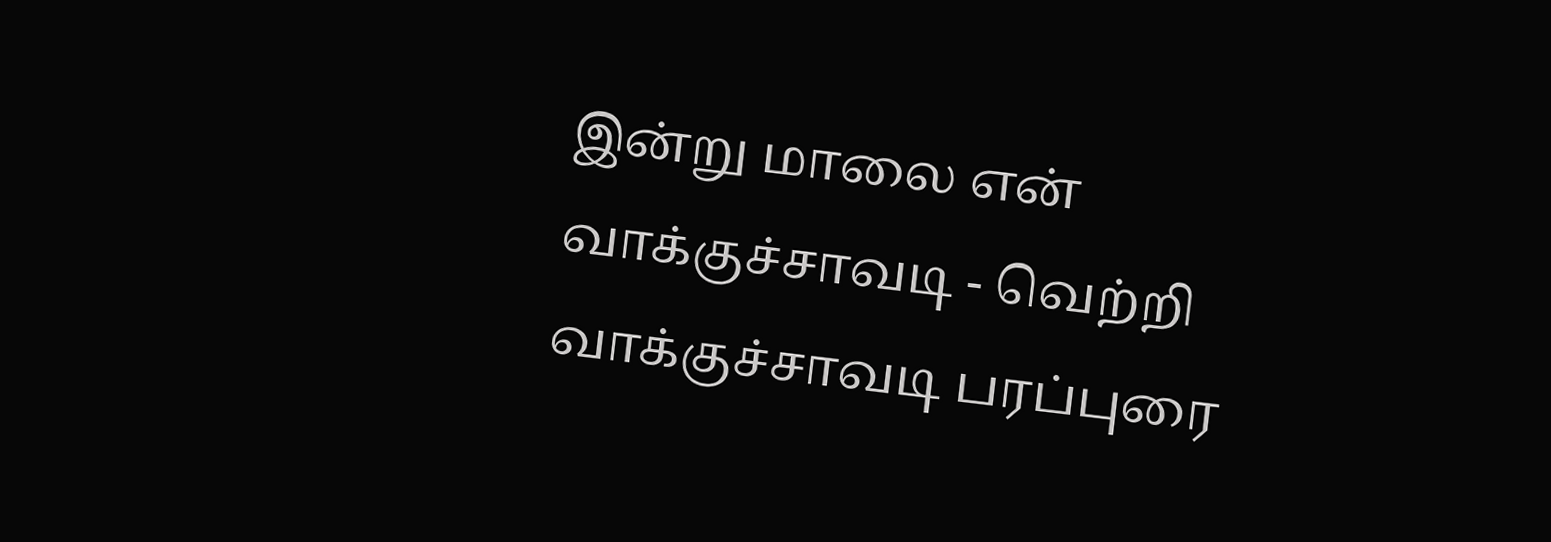இன்று மாலை என் வாக்குச்சாவடி - வெற்றி வாக்குச்சாவடி பரப்புரை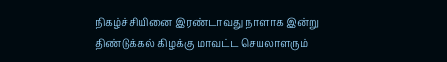நிகழ்ச்சியினை இரண்டாவது நாளாக இன்று திண்டுக்கல் கிழக்கு மாவட்ட செயலாளரும்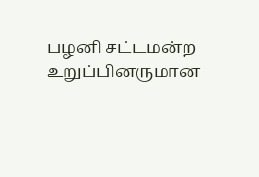பழனி சட்டமன்ற உறுப்பினருமான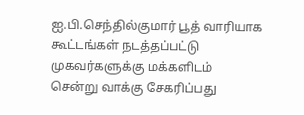ஐ.பி.செந்தில்குமார் பூத் வாரியாக கூட்டங்கள் நடத்தப்பட்டு முகவர்களுக்கு மக்களிடம் சென்று வாக்கு சேகரிப்பது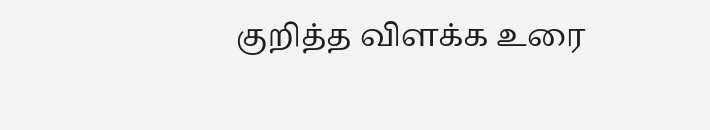குறித்த விளக்க உரை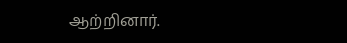ஆற்றினார்.